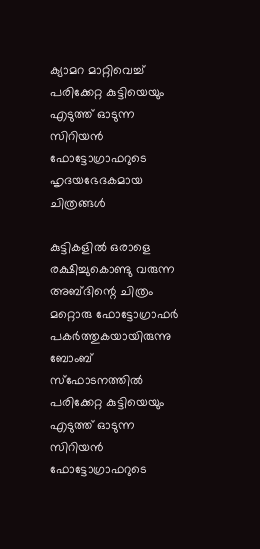ക്യാമറ മാറ്റിവെച്ച് പരിക്കേറ്റ കുട്ടിയെയും എടുത്ത് ഓടുന്ന സിറിയന്‍ ഫോട്ടോഗ്രാഫറുടെ ഹൃദയഭേദകമായ ചിത്രങ്ങള്‍

കുട്ടികളില്‍ ഒരാളെ രക്ഷിച്ചുകൊണ്ടു വരുന്ന അബ്ദിന്റെ ചിത്രം മറ്റൊരു ഫോട്ടോഗ്രാഫര്‍ പകര്‍ത്തുകയായിരുന്നു ബോംബ് സ്ഫോടനത്തില്‍ പരിക്കേറ്റ കുട്ടിയെയും എടുത്ത് ഓടുന്ന സിറിയന്‍ ഫോട്ടോഗ്രാഫറുടെ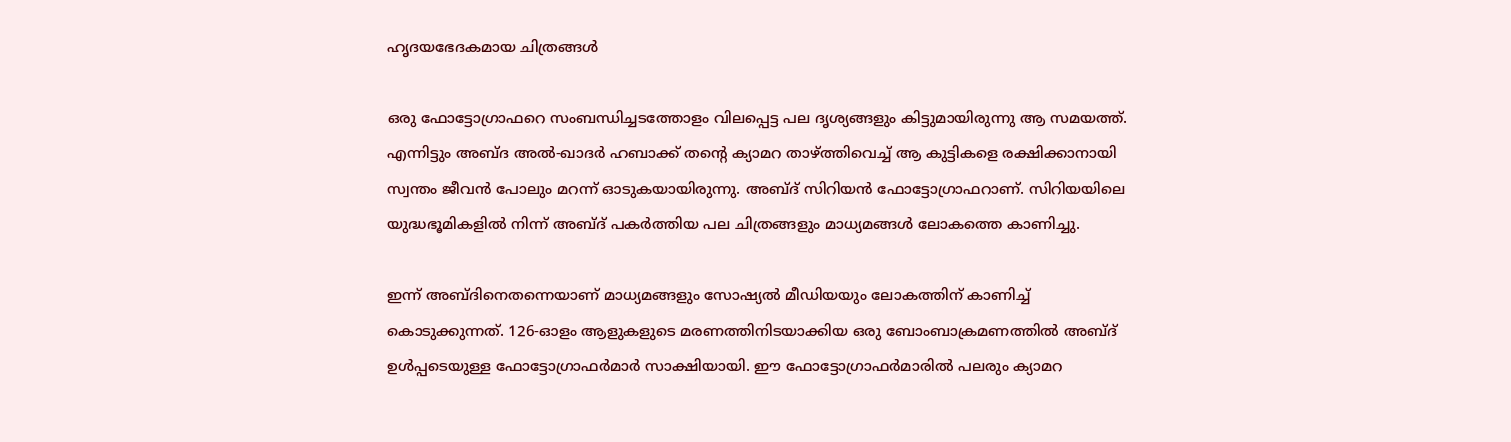ഹൃദയഭേദകമായ ചിത്രങ്ങള്‍

ഒരു ഫോട്ടോഗ്രാഫറെ സംബന്ധിച്ചടത്തോളം വിലപ്പെട്ട പല ദൃശ്യങ്ങളും കിട്ടുമായിരുന്നു ആ സമയത്ത്. എന്നിട്ടും അബ്ദ അല്‍-ഖാദര്‍ ഹബാക്ക് തന്റെ ക്യാമറ താഴ്ത്തിവെച്ച് ആ കുട്ടികളെ രക്ഷിക്കാനായി സ്വന്തം ജീവന്‍ പോലും മറന്ന് ഓടുകയായിരുന്നു. അബ്ദ് സിറിയന്‍ ഫോട്ടോഗ്രാഫറാണ്. സിറിയയിലെ യുദ്ധഭൂമികളില്‍ നിന്ന് അബ്ദ് പകര്‍ത്തിയ പല ചിത്രങ്ങളും മാധ്യമങ്ങള്‍ ലോകത്തെ കാണിച്ചു.

ഇന്ന് അബ്ദിനെതന്നെയാണ് മാധ്യമങ്ങളും സോഷ്യല്‍ മീഡിയയും ലോകത്തിന് കാണിച്ച് കൊടുക്കുന്നത്. 126-ഓളം ആളുകളുടെ മരണത്തിനിടയാക്കിയ ഒരു ബോംബാക്രമണത്തില്‍ അബ്ദ് ഉള്‍പ്പടെയുള്ള ഫോട്ടോഗ്രാഫര്‍മാര്‍ സാക്ഷിയായി. ഈ ഫോട്ടോഗ്രാഫര്‍മാരില്‍ പലരും ക്യാമറ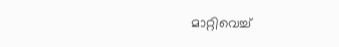മാറ്റിവെച്ച്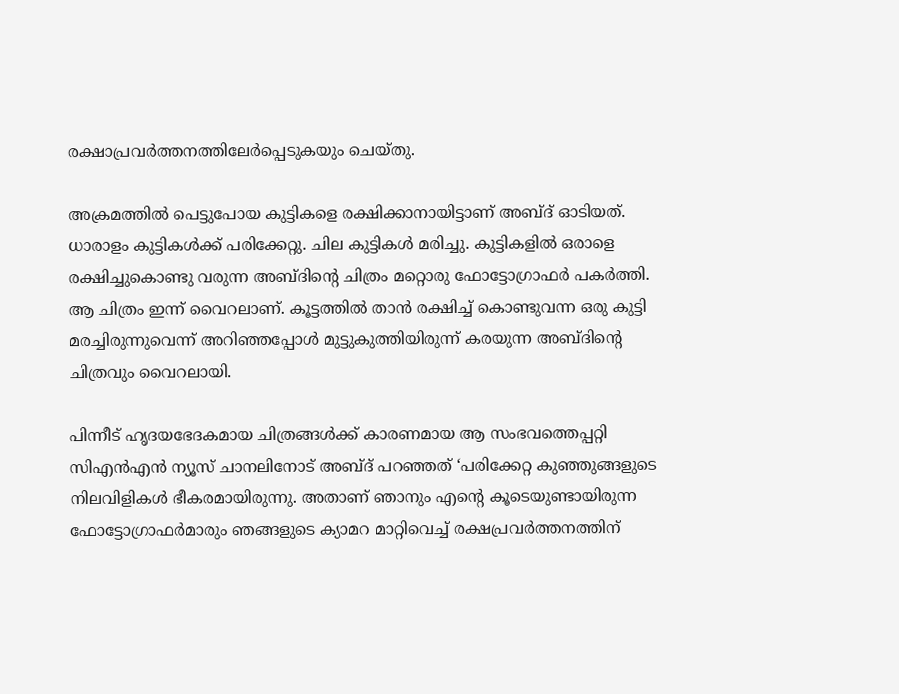രക്ഷാപ്രവര്‍ത്തനത്തിലേര്‍പ്പെടുകയും ചെയ്തു.

അക്രമത്തില്‍ പെട്ടുപോയ കുട്ടികളെ രക്ഷിക്കാനായിട്ടാണ് അബ്ദ് ഓടിയത്. ധാരാളം കുട്ടികള്‍ക്ക് പരിക്കേറ്റു. ചില കുട്ടികള്‍ മരിച്ചു. കുട്ടികളില്‍ ഒരാളെ രക്ഷിച്ചുകൊണ്ടു വരുന്ന അബ്ദിന്റെ ചിത്രം മറ്റൊരു ഫോട്ടോഗ്രാഫര്‍ പകര്‍ത്തി. ആ ചിത്രം ഇന്ന് വൈറലാണ്. കൂട്ടത്തില്‍ താന്‍ രക്ഷിച്ച് കൊണ്ടുവന്ന ഒരു കുട്ടി മരച്ചിരുന്നുവെന്ന് അറിഞ്ഞപ്പോള്‍ മുട്ടുകുത്തിയിരുന്ന് കരയുന്ന അബ്ദിന്റെ ചിത്രവും വൈറലായി.

പിന്നീട് ഹൃദയഭേദകമായ ചിത്രങ്ങള്‍ക്ക് കാരണമായ ആ സംഭവത്തെപ്പറ്റി സിഎന്‍എന്‍ ന്യൂസ് ചാനലിനോട് അബ്ദ് പറഞ്ഞത് ‘പരിക്കേറ്റ കുഞ്ഞുങ്ങളുടെ നിലവിളികള്‍ ഭീകരമായിരുന്നു. അതാണ് ഞാനും എന്റെ കൂടെയുണ്ടായിരുന്ന ഫോട്ടോഗ്രാഫര്‍മാരും ഞങ്ങളുടെ ക്യാമറ മാറ്റിവെച്ച് രക്ഷപ്രവര്‍ത്തനത്തിന്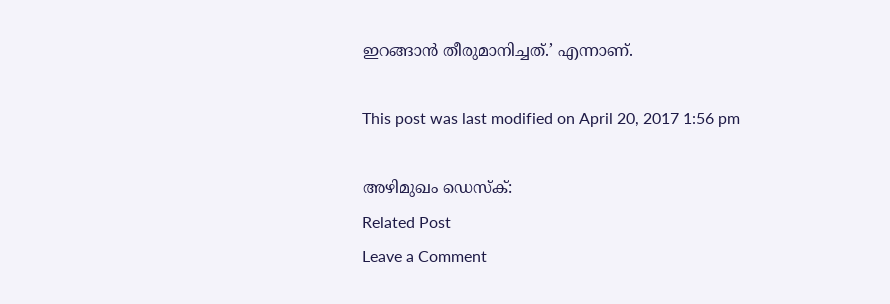ഇറങ്ങാന്‍ തീരുമാനിച്ചത്.’ എന്നാണ്‌.

This post was last modified on April 20, 2017 1:56 pm

അഴിമുഖം ഡെസ്ക്:
Related Post
Leave a Comment